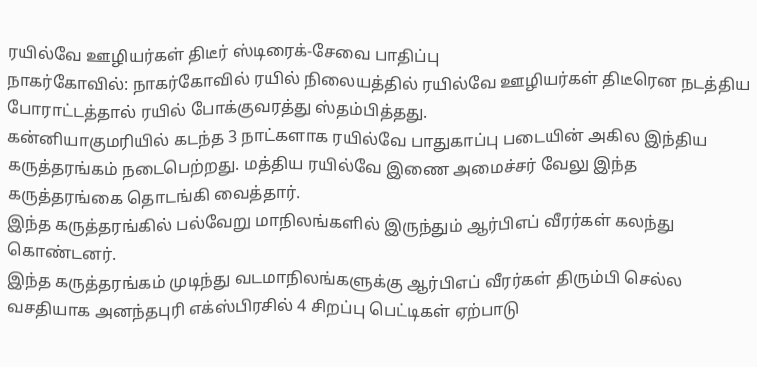ரயில்வே ஊழியர்கள் திடீர் ஸ்டிரைக்-சேவை பாதிப்பு
நாகர்கோவில்: நாகர்கோவில் ரயில் நிலையத்தில் ரயில்வே ஊழியர்கள் திடீரென நடத்திய போராட்டத்தால் ரயில் போக்குவரத்து ஸ்தம்பித்தது.
கன்னியாகுமரியில் கடந்த 3 நாட்களாக ரயில்வே பாதுகாப்பு படையின் அகில இந்திய கருத்தரங்கம் நடைபெற்றது. மத்திய ரயில்வே இணை அமைச்சர் வேலு இந்த கருத்தரங்கை தொடங்கி வைத்தார்.
இந்த கருத்தரங்கில் பல்வேறு மாநிலங்களில் இருந்தும் ஆர்பிஎப் வீரர்கள் கலந்து கொண்டனர்.
இந்த கருத்தரங்கம் முடிந்து வடமாநிலங்களுக்கு ஆர்பிஎப் வீரர்கள் திரும்பி செல்ல வசதியாக அனந்தபுரி எக்ஸ்பிரசில் 4 சிறப்பு பெட்டிகள் ஏற்பாடு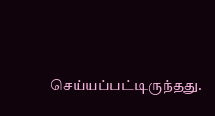செய்யப்பட்டிருந்தது.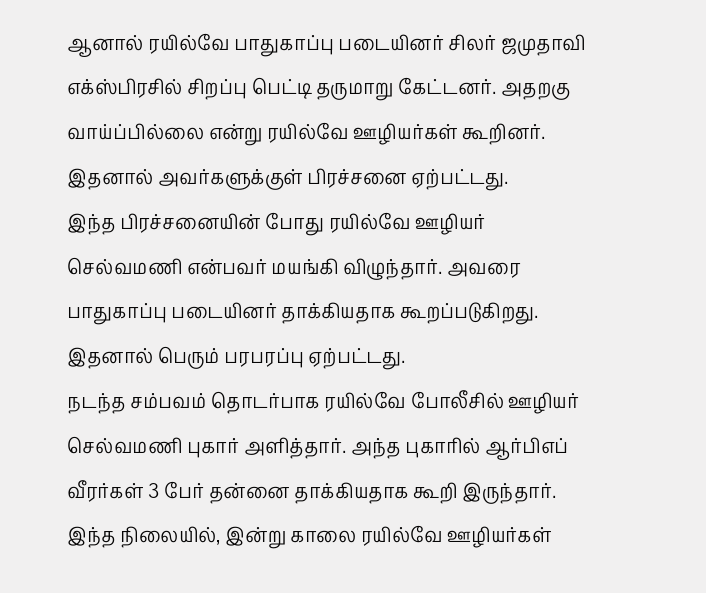ஆனால் ரயில்வே பாதுகாப்பு படையினர் சிலர் ஜமுதாவி எக்ஸ்பிரசில் சிறப்பு பெட்டி தருமாறு கேட்டனர். அதறகு வாய்ப்பில்லை என்று ரயில்வே ஊழியர்கள் கூறினர். இதனால் அவர்களுக்குள் பிரச்சனை ஏற்பட்டது.
இந்த பிரச்சனையின் போது ரயில்வே ஊழியர் செல்வமணி என்பவர் மயங்கி விழுந்தார். அவரை பாதுகாப்பு படையினர் தாக்கியதாக கூறப்படுகிறது. இதனால் பெரும் பரபரப்பு ஏற்பட்டது.
நடந்த சம்பவம் தொடர்பாக ரயில்வே போலீசில் ஊழியர் செல்வமணி புகார் அளித்தார். அந்த புகாரில் ஆர்பிஎப் வீரர்கள் 3 பேர் தன்னை தாக்கியதாக கூறி இருந்தார்.
இந்த நிலையில், இன்று காலை ரயில்வே ஊழியர்கள்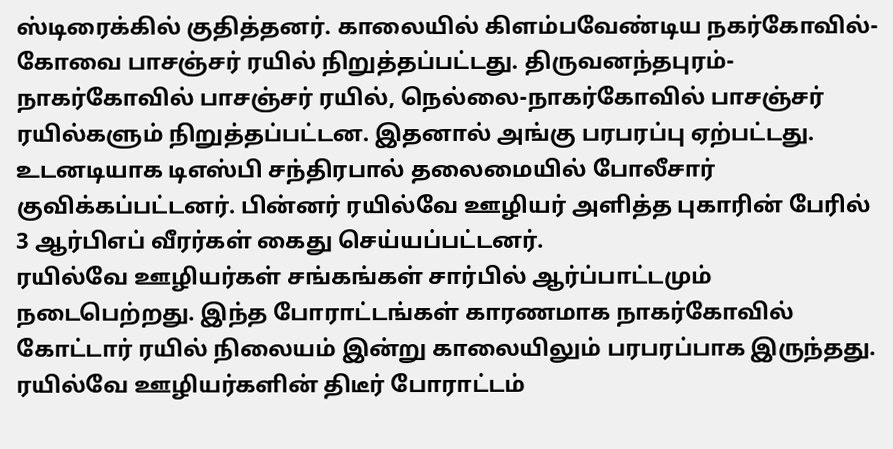ஸ்டிரைக்கில் குதித்தனர். காலையில் கிளம்பவேண்டிய நகர்கோவில்-கோவை பாசஞ்சர் ரயில் நிறுத்தப்பட்டது. திருவனந்தபுரம்-நாகர்கோவில் பாசஞ்சர் ரயில், நெல்லை-நாகர்கோவில் பாசஞ்சர் ரயில்களும் நிறுத்தப்பட்டன. இதனால் அங்கு பரபரப்பு ஏற்பட்டது.
உடனடியாக டிஎஸ்பி சந்திரபால் தலைமையில் போலீசார் குவிக்கப்பட்டனர். பின்னர் ரயில்வே ஊழியர் அளித்த புகாரின் பேரில் 3 ஆர்பிஎப் வீரர்கள் கைது செய்யப்பட்டனர்.
ரயில்வே ஊழியர்கள் சங்கங்கள் சார்பில் ஆர்ப்பாட்டமும் நடைபெற்றது. இந்த போராட்டங்கள் காரணமாக நாகர்கோவில் கோட்டார் ரயில் நிலையம் இன்று காலையிலும் பரபரப்பாக இருந்தது. ரயில்வே ஊழியர்களின் திடீர் போராட்டம்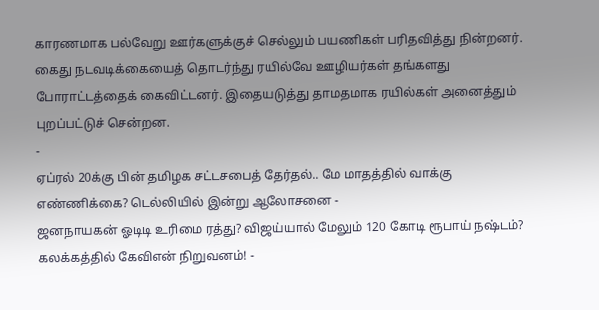காரணமாக பல்வேறு ஊர்களுக்குச் செல்லும் பயணிகள் பரிதவித்து நின்றனர்.
கைது நடவடிக்கையைத் தொடர்ந்து ரயில்வே ஊழியர்கள் தங்களது போராட்டத்தைக் கைவிட்டனர். இதையடுத்து தாமதமாக ரயில்கள் அனைத்தும் புறப்பட்டுச் சென்றன.
-
ஏப்ரல் 20க்கு பின் தமிழக சட்டசபைத் தேர்தல்.. மே மாதத்தில் வாக்கு எண்ணிக்கை? டெல்லியில் இன்று ஆலோசனை -
ஜனநாயகன் ஓடிடி உரிமை ரத்து? விஜய்யால் மேலும் 120 கோடி ரூபாய் நஷ்டம்? கலக்கத்தில் கேவிஎன் நிறுவனம்! -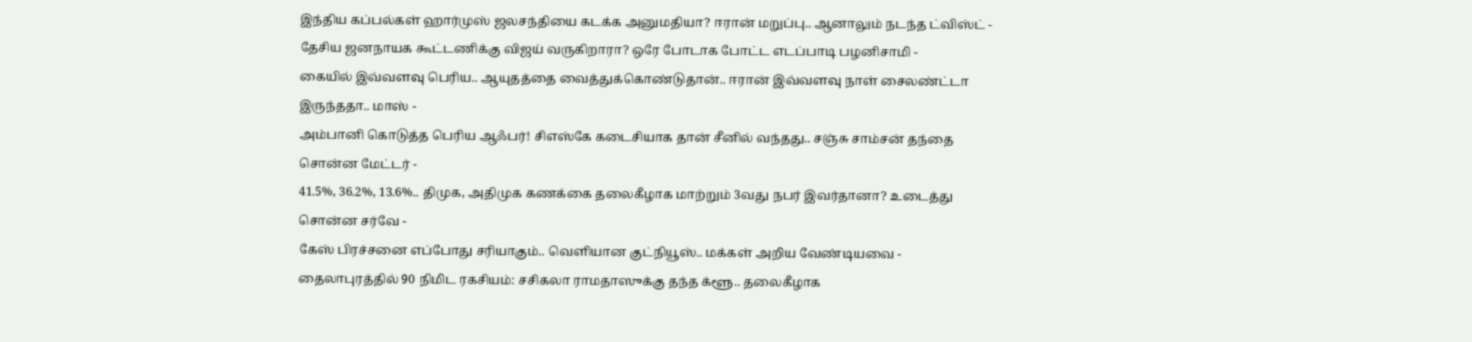இந்திய கப்பல்கள் ஹார்முஸ் ஜலசந்தியை கடக்க அனுமதியா? ஈரான் மறுப்பு.. ஆனாலும் நடந்த ட்விஸ்ட் -
தேசிய ஜனநாயக கூட்டணிக்கு விஜய் வருகிறாரா? ஒரே போடாக போட்ட எடப்பாடி பழனிசாமி -
கையில் இவ்வளவு பெரிய.. ஆயுதத்தை வைத்துக்கொண்டுதான்.. ஈரான் இவ்வளவு நாள் சைலண்ட்டா இருந்ததா.. மாஸ் -
அம்பானி கொடுத்த பெரிய ஆஃபர்! சிஎஸ்கே கடைசியாக தான் சீனில் வந்தது.. சஞ்சு சாம்சன் தந்தை சொன்ன மேட்டர் -
41.5%, 36.2%, 13.6%.. திமுக, அதிமுக கணக்கை தலைகீழாக மாற்றும் 3வது நபர் இவர்தானா? உடைத்து சொன்ன சர்வே -
கேஸ் பிரச்சனை எப்போது சரியாகும்.. வெளியான குட்நியூஸ்.. மக்கள் அறிய வேண்டியவை -
தைலாபுரத்தில் 90 நிமிட ரகசியம்: சசிகலா ராமதாஸுக்கு தந்த க்ளூ.. தலைகீழாக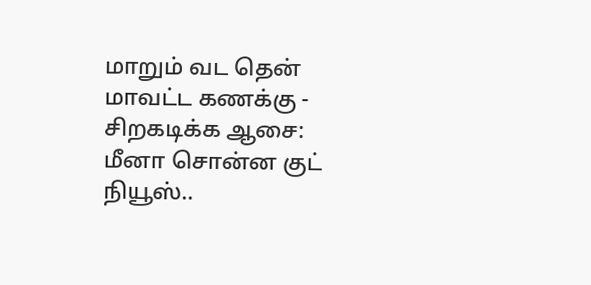மாறும் வட தென் மாவட்ட கணக்கு -
சிறகடிக்க ஆசை: மீனா சொன்ன குட் நியூஸ்..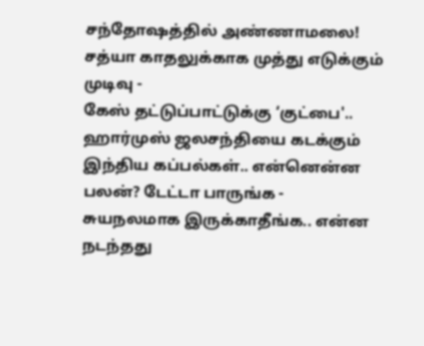சந்தோஷத்தில் அண்ணாமலை! சத்யா காதலுக்காக முத்து எடுக்கும் முடிவு -
கேஸ் தட்டுப்பாட்டுக்கு ‘குட்பை'.. ஹார்முஸ் ஜலசந்தியை கடக்கும் இந்திய கப்பல்கள்.. என்னென்ன பலன்? டேட்டா பாருங்க -
சுயநலமாக இருக்காதீங்க.. என்ன நடந்தது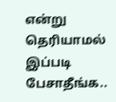என்று தெரியாமல் இப்படி பேசாதீங்க..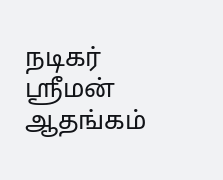நடிகர் ஸ்ரீமன் ஆதங்கம்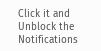Click it and Unblock the Notifications